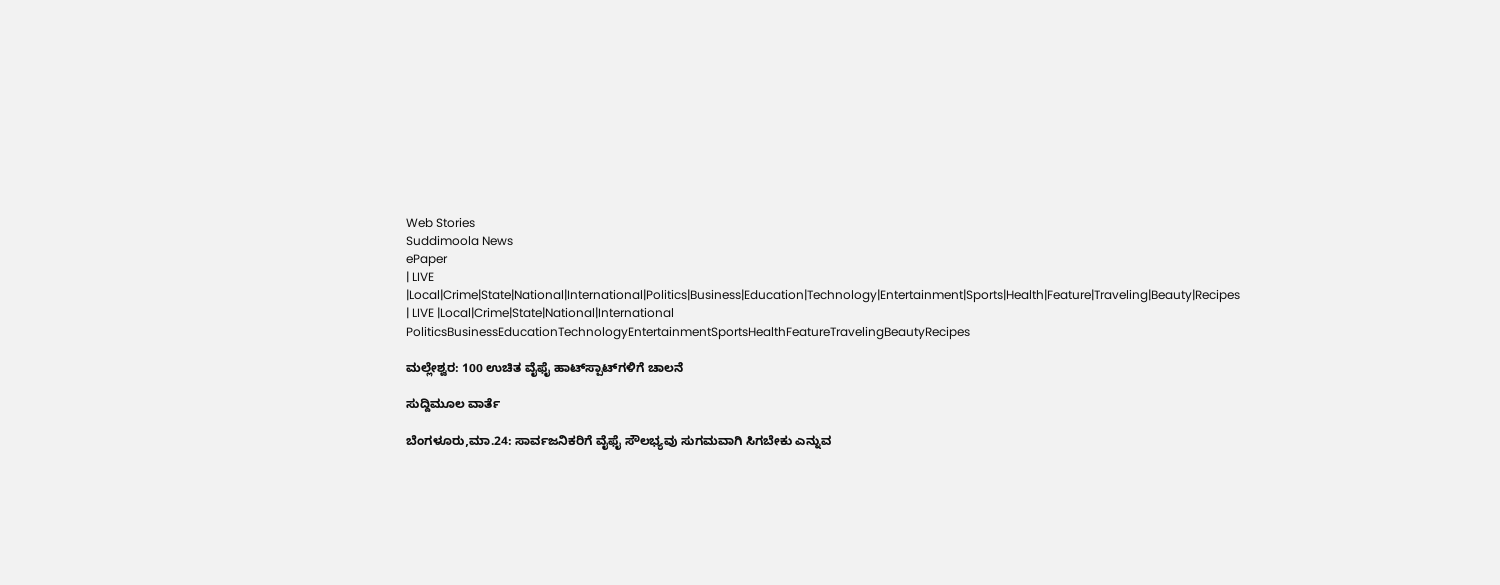Web Stories
Suddimoola News
ePaper
| LIVE |Local|Crime|State|National|International|Politics|Business|Education|Technology|Entertainment|Sports|Health|Feature|Traveling|Beauty|Recipes
| LIVE |Local|Crime|State|National|International
PoliticsBusinessEducationTechnologyEntertainmentSportsHealthFeatureTravelingBeautyRecipes

ಮಲ್ಲೇಶ್ವರ: 100 ಉಚಿತ ವೈಫೈ ಹಾಟ್‌ಸ್ಪಾಟ್‌ಗಳಿಗೆ ಚಾಲನೆ

ಸುದ್ದಿಮೂಲ ವಾರ್ತೆ

ಬೆಂಗಳೂರು,ಮಾ.24: ಸಾರ್ವಜನಿಕರಿಗೆ ವೈಫೈ ಸೌಲಭ್ಯವು ಸುಗಮವಾಗಿ ಸಿಗಬೇಕು ಎನ್ನುವ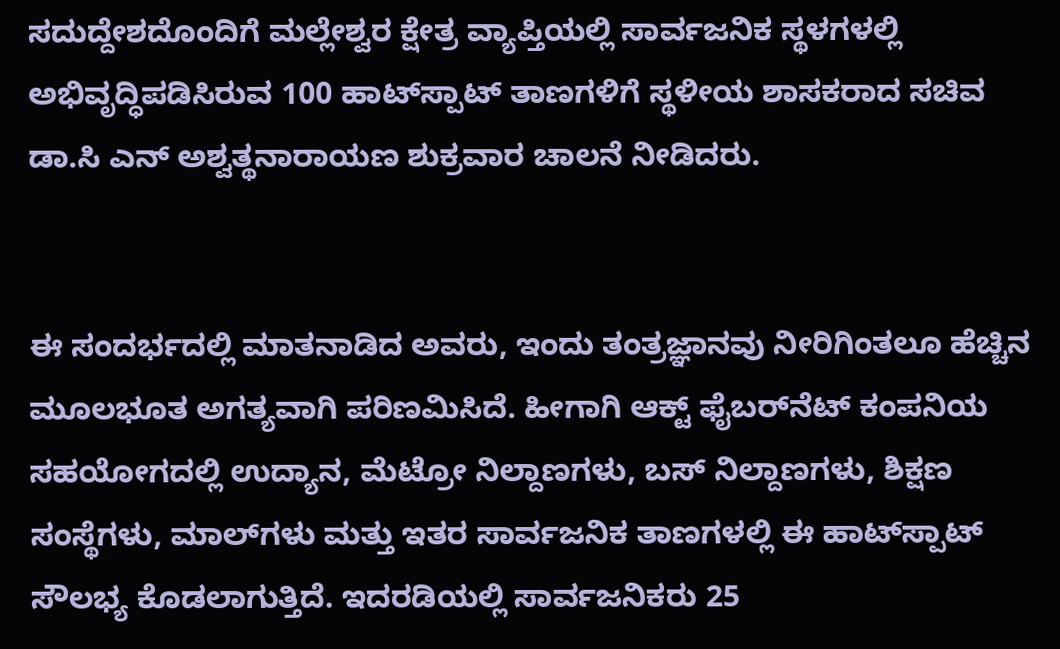ಸದುದ್ದೇಶದೊಂದಿಗೆ ಮಲ್ಲೇಶ್ವರ ಕ್ಷೇತ್ರ ವ್ಯಾಪ್ತಿಯಲ್ಲಿ ಸಾರ್ವಜನಿಕ ಸ್ಥಳಗಳಲ್ಲಿ ಅಭಿವೃದ್ಧಿಪಡಿಸಿರುವ 100 ಹಾಟ್‌ಸ್ಪಾಟ್‌ ತಾಣಗಳಿಗೆ ಸ್ಥಳೀಯ ಶಾಸಕರಾದ ಸಚಿವ ಡಾ.ಸಿ ಎನ್ ಅಶ್ವತ್ಥನಾರಾಯಣ ಶುಕ್ರವಾರ ಚಾಲನೆ ನೀಡಿದರು.


ಈ ಸಂದರ್ಭದಲ್ಲಿ ಮಾತನಾಡಿದ ಅವರು, ಇಂದು ತಂತ್ರಜ್ಞಾನವು ನೀರಿಗಿಂತಲೂ ಹೆಚ್ಚಿನ ಮೂಲಭೂತ ಅಗತ್ಯವಾಗಿ ಪರಿಣಮಿಸಿದೆ. ಹೀಗಾಗಿ ಆಕ್ಟ್‌ ಫೈಬರ್‍‌ನೆಟ್‌ ಕಂಪನಿಯ ಸಹಯೋಗದಲ್ಲಿ ಉದ್ಯಾನ, ಮೆಟ್ರೋ ನಿಲ್ದಾಣಗಳು, ಬಸ್‌ ನಿಲ್ದಾಣಗಳು, ಶಿಕ್ಷಣ ಸಂಸ್ಥೆಗಳು, ಮಾಲ್‌ಗಳು ಮತ್ತು ಇತರ ಸಾರ್ವಜನಿಕ ತಾಣಗಳಲ್ಲಿ ಈ ಹಾಟ್‌ಸ್ಪಾಟ್‌ ಸೌಲಭ್ಯ ಕೊಡಲಾಗುತ್ತಿದೆ. ಇದರಡಿಯಲ್ಲಿ ಸಾರ್ವಜನಿಕರು 25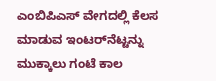ಎಂಬಿಪಿಎಸ್‌ ವೇಗದಲ್ಲಿ ಕೆಲಸ ಮಾಡುವ ಇಂಟರ್‍‌ನೆಟ್ಟನ್ನು ಮುಕ್ಕಾಲು ಗಂಟೆ ಕಾಲ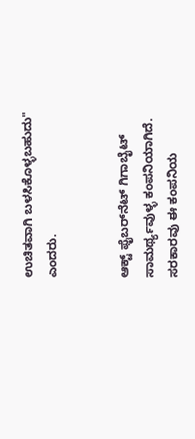ಉಚಿತವಾಗಿ ಬಳಸಿಕೊಳ್ಳಬಹುದು" ಎಂದರು.


ಆಕ್ಟ್‌ ಫೈಬರ್‍‌ನೆಟ್‌ ಗಿಗಾಬೈಟ್‌ ಸಾಮರ್ಥ್ಯವುಳ್ಳ ಕಂಪನಿಯಾಗಿದೆ. ಸರಕಾರವು ಈ ಕಂಪನಿಯ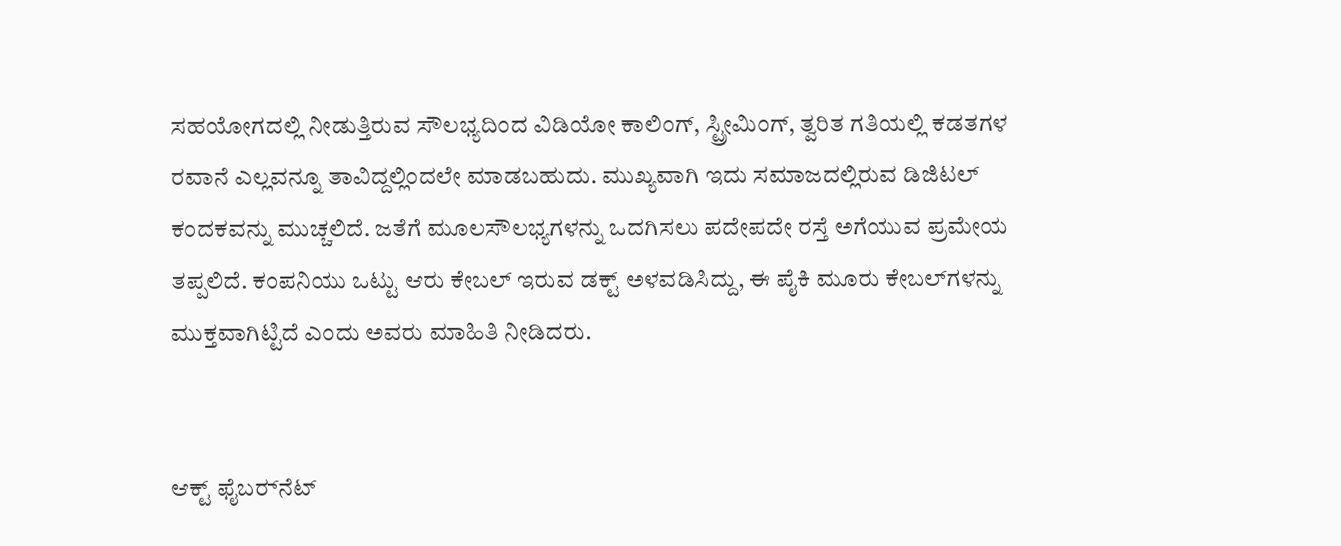ಸಹಯೋಗದಲ್ಲಿ ನೀಡುತ್ತಿರುವ ಸೌಲಭ್ಯದಿಂದ ವಿಡಿಯೋ ಕಾಲಿಂಗ್, ಸ್ಟ್ರೀಮಿಂಗ್, ತ್ವರಿತ ಗತಿಯಲ್ಲಿ ಕಡತಗಳ ರವಾನೆ ಎಲ್ಲವನ್ನೂ ತಾವಿದ್ದಲ್ಲಿಂದಲೇ ಮಾಡಬಹುದು. ಮುಖ್ಯವಾಗಿ ಇದು ಸಮಾಜದಲ್ಲಿರುವ ಡಿಜಿಟಲ್ ಕಂದಕವನ್ನು ಮುಚ್ಚಲಿದೆ. ಜತೆಗೆ ಮೂಲಸೌಲಭ್ಯಗಳನ್ನು ಒದಗಿಸಲು ಪದೇಪದೇ ರಸ್ತೆ ಅಗೆಯುವ ಪ್ರಮೇಯ ತಪ್ಪಲಿದೆ. ಕಂಪನಿಯು ಒಟ್ಟು ಆರು ಕೇಬಲ್‌ ಇರುವ ಡಕ್ಟ್‌ ಅಳವಡಿಸಿದ್ದು, ಈ ಪೈಕಿ ಮೂರು ಕೇಬಲ್‌ಗಳನ್ನು ಮುಕ್ತವಾಗಿಟ್ಟಿದೆ ಎಂದು ಅವರು ಮಾಹಿತಿ ನೀಡಿದರು.


ಆಕ್ಟ್ ಫೈಬರ್‍‌ನೆಟ್‌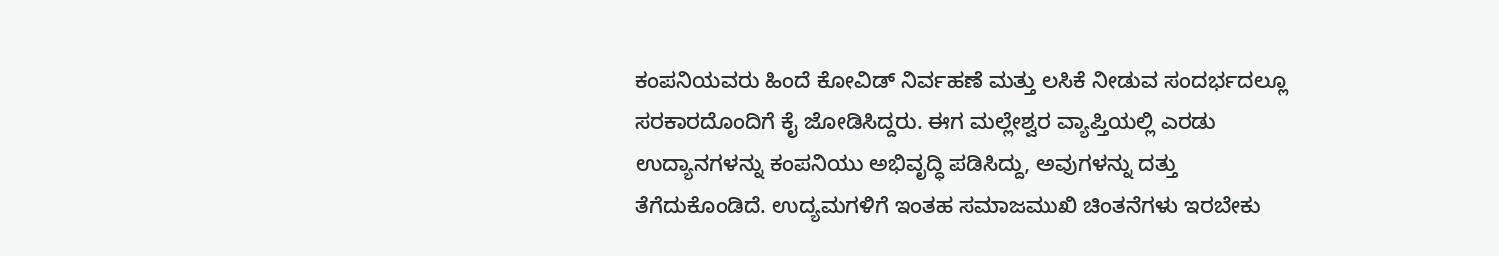ಕಂಪನಿಯವರು ಹಿಂದೆ ಕೋವಿಡ್‌ ನಿರ್ವಹಣೆ ಮತ್ತು ಲಸಿಕೆ ನೀಡುವ ಸಂದರ್ಭದಲ್ಲೂ ಸರಕಾರದೊಂದಿಗೆ ಕೈ ಜೋಡಿಸಿದ್ದರು. ಈಗ ಮಲ್ಲೇಶ್ವರ ವ್ಯಾಪ್ತಿಯಲ್ಲಿ ಎರಡು ಉದ್ಯಾನಗಳನ್ನು ಕಂಪನಿಯು ಅಭಿವೃದ್ಧಿ ಪಡಿಸಿದ್ದು, ಅವುಗಳನ್ನು ದತ್ತು ತೆಗೆದುಕೊಂಡಿದೆ. ಉದ್ಯಮಗಳಿಗೆ ಇಂತಹ ಸಮಾಜಮುಖಿ ಚಿಂತನೆಗಳು ಇರಬೇಕು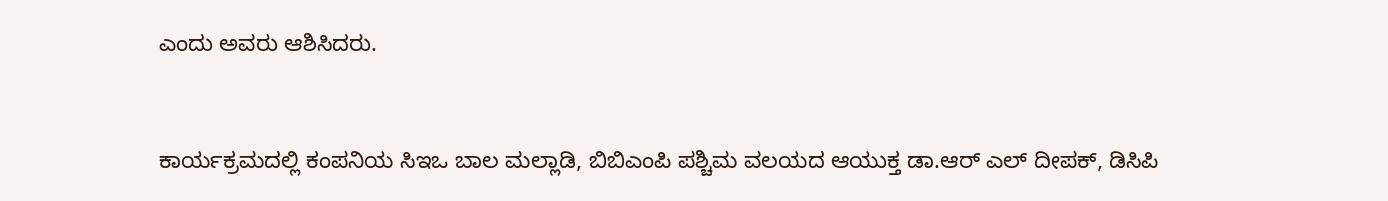ಎಂದು ಅವರು ಆಶಿಸಿದರು.


ಕಾರ್ಯಕ್ರಮದಲ್ಲಿ ಕಂಪನಿಯ ಸಿಇಒ ಬಾಲ ಮಲ್ಲಾಡಿ, ಬಿಬಿಎಂಪಿ ಪಶ್ಚಿಮ ವಲಯದ ಆಯುಕ್ತ ಡಾ.ಆರ್ ಎಲ್‌ ದೀಪಕ್‌, ಡಿಸಿಪಿ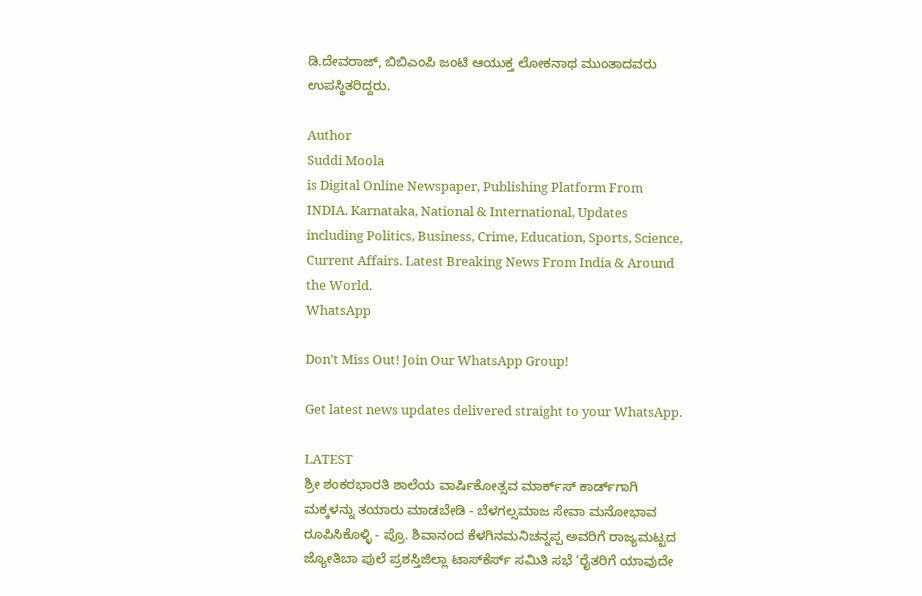ಡಿ.ದೇವರಾಜ್‌, ಬಿಬಿಎಂಪಿ ಜಂಟಿ ಆಯುಕ್ತ ಲೋಕನಾಥ ಮುಂತಾದವರು ಉಪಸ್ಥಿತರಿದ್ದರು.

Author
Suddi Moola
is Digital Online Newspaper, Publishing Platform From INDIA. Karnataka, National & International, Updates including Politics, Business, Crime, Education, Sports, Science, Current Affairs. Latest Breaking News From India & Around the World.
WhatsApp

Don't Miss Out! Join Our WhatsApp Group!

Get latest news updates delivered straight to your WhatsApp.

LATEST
ಶ್ರೀ ಶಂಕರಭಾರತಿ ಶಾಲೆಯ ವಾರ್ಷಿಕೋತ್ಸವ ಮಾರ್ಕ್‌ಸ್‌ ಕಾರ್ಡ್‌ಗಾಗಿ ಮಕ್ಕಳನ್ನು ತಯಾರು ಮಾಡಬೇಡಿ - ಬೆಳಗಲ್ಸಮಾಜ ಸೇವಾ ಮನೋಭಾವ ರೂಪಿಸಿಕೊಳ್ಳಿ - ಪ್ರೊ. ಶಿವಾನಂದ ಕೆಳಗಿನಮನಿಚನ್ನಪ್ಪ ಅವರಿಗೆ ರಾಜ್ಯಮಟ್ಟದ ಜ್ಯೋತಿಬಾ ಪುಲೆ ಪ್ರಶಸ್ತಿಜಿಲ್ಲಾ ಟಾಸ್‌‌ಕೆರ್ಸ್ ಸಮಿತಿ ಸಭೆ ‘ರೈತರಿಗೆ ಯಾವುದೇ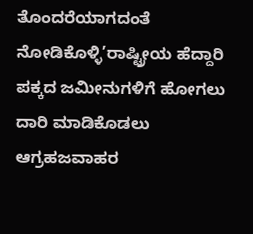ತೊಂದರೆಯಾಗದಂತೆ ನೋಡಿಕೊಳ್ಳಿ’ರಾಷ್ಟ್ರೀಯ ಹೆದ್ದಾರಿ ಪಕ್ಕದ ಜಮೀನುಗಳಿಗೆ ಹೋಗಲು ದಾರಿ ಮಾಡಿಕೊಡಲು ಆಗ್ರಹಜವಾಹರ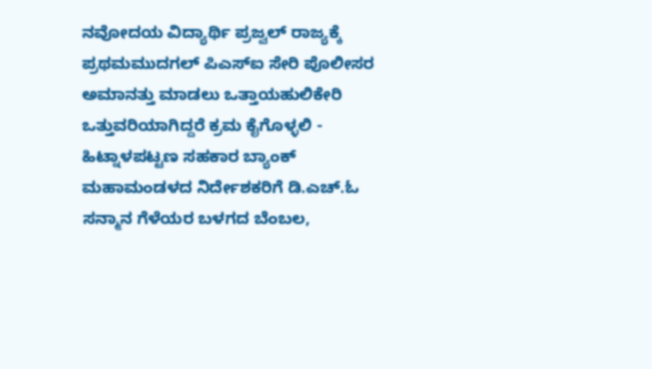ನವೋದಯ ವಿದ್ಯಾರ್ಥಿ ಪ್ರಜ್ವಲ್ ರಾಜ್ಯಕ್ಕೆ ಪ್ರಥಮಮುದಗಲ್ ಪಿಎಸ್‌ಐ ಸೇರಿ ಪೊಲೀಸರ ಅಮಾನತ್ತು ಮಾಡಲು ಒತ್ತಾಯಹುಲಿಕೇರಿ ಒತ್ತುವರಿಯಾಗಿದ್ದರೆ ಕ್ರಮ ಕೈಗೊಳ್ಳಲಿ - ಹಿಟ್ನಾಳಪಟ್ಟಣ ಸಹಕಾರ ಬ್ಯಾಂಕ್ ಮಹಾಮಂಡಳದ ನಿರ್ದೇಶಕರಿಗೆ ಡಿ.ಎಚ್.ಓ ಸನ್ಮಾನ ಗೆಳೆಯರ ಬಳಗದ ಬೆಂಬಲ,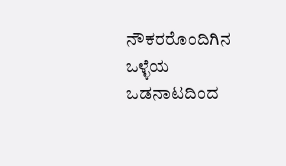ನೌಕರರೊಂದಿಗಿನ ಒಳ್ಳೆಯ ಒಡನಾಟದಿಂದ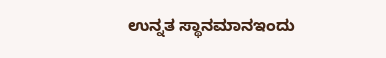ಉನ್ನತ ಸ್ಥಾನಮಾನಇಂದು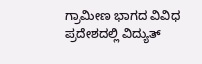ಗ್ರಾಮೀಣ ಭಾಗದ ವಿವಿಧ ಪ್ರದೇಶದಲ್ಲಿ ವಿದ್ಯುತ್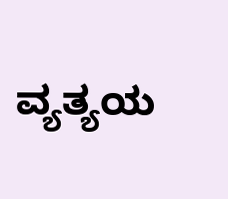ವ್ಯತ್ಯಯ